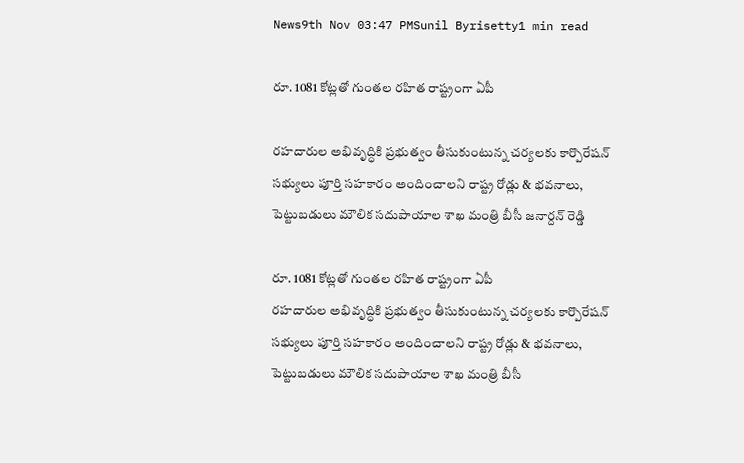News9th Nov 03:47 PMSunil Byrisetty1 min read

రూ. 1081 కోట్లతో గుంతల రహిత రాష్ట్రంగా ఏపీ

రహదారుల అభివృద్ధికి ప్రభుత్వం తీసుకుంటున్న చర్యలకు కార్పొరేషన్ సభ్యులు పూర్తి సహకారం అందించాలని రాష్ట్ర రోడ్లు & భవనాలు, పెట్టుబడులు మౌలిక సదుపాయాల శాఖ మంత్రి బీసీ జనార్దన్ రెడ్డి

రూ. 1081 కోట్లతో గుంతల రహిత రాష్ట్రంగా ఏపీ
రహదారుల అభివృద్ధికి ప్రభుత్వం తీసుకుంటున్న చర్యలకు కార్పొరేషన్ సభ్యులు పూర్తి సహకారం అందించాలని రాష్ట్ర రోడ్లు & భవనాలు, పెట్టుబడులు మౌలిక సదుపాయాల శాఖ మంత్రి బీసీ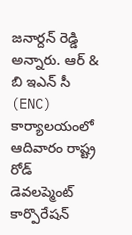జనార్దన్ రెడ్డి అన్నారు. ఆర్ & బి ఇఎన్ సీ (ENC) కార్యాలయంలో ఆదివారం రాష్ట్ర రోడ్ డెవలప్మెంట్ కార్పొరేషన్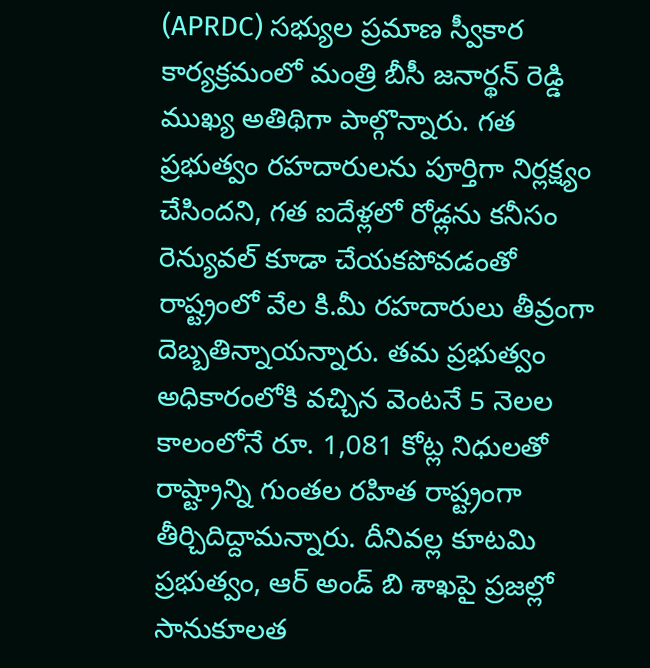(APRDC) సభ్యుల ప్రమాణ స్వీకార కార్యక్రమంలో మంత్రి బీసీ జనార్థన్ రెడ్డి ముఖ్య అతిథిగా పాల్గొన్నారు. గత ప్రభుత్వం రహదారులను పూర్తిగా నిర్లక్ష్యం చేసిందని, గత ఐదేళ్లలో రోడ్లను కనీసం రెన్యువల్ కూడా చేయకపోవడంతో రాష్ట్రంలో వేల కి.మీ రహదారులు తీవ్రంగా దెబ్బతిన్నాయన్నారు. తమ ప్రభుత్వం అధికారంలోకి వచ్చిన వెంటనే 5 నెలల కాలంలోనే రూ. 1,081 కోట్ల నిధులతో రాష్ట్రాన్ని గుంతల రహిత రాష్ట్రంగా తీర్చిదిద్దామన్నారు. దీనివల్ల కూటమి ప్రభుత్వం, ఆర్ అండ్ బి శాఖపై ప్రజల్లో సానుకూలత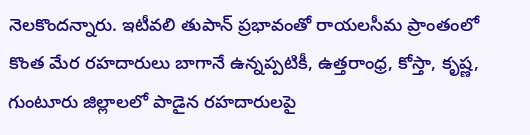నెలకొందన్నారు. ఇటీవలి తుపాన్ ప్రభావంతో రాయలసీమ ప్రాంతంలో కొంత మేర రహదారులు బాగానే ఉన్నప్పటికీ, ఉత్తరాంధ్ర, కోస్తా, కృష్ణ, గుంటూరు జిల్లాలలో పాడైన రహదారులపై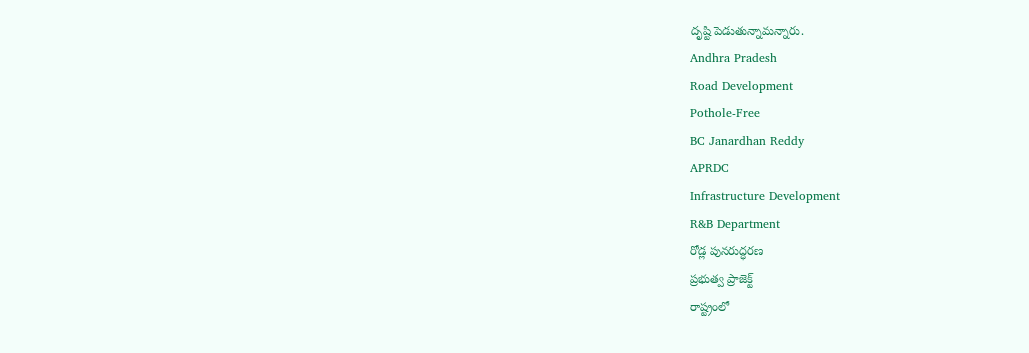దృష్టి పెడుతున్నామన్నారు.
Andhra Pradesh
Road Development
Pothole-Free
BC Janardhan Reddy
APRDC
Infrastructure Development
R&B Department
రోడ్ల పునరుద్ధరణ
ప్రభుత్వ ప్రాజెక్ట్
రాష్ట్రంలో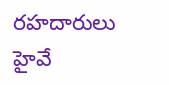రహదారులు
హైవే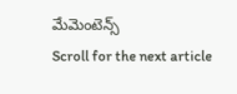మేమెంటెన్స్
Scroll for the next article